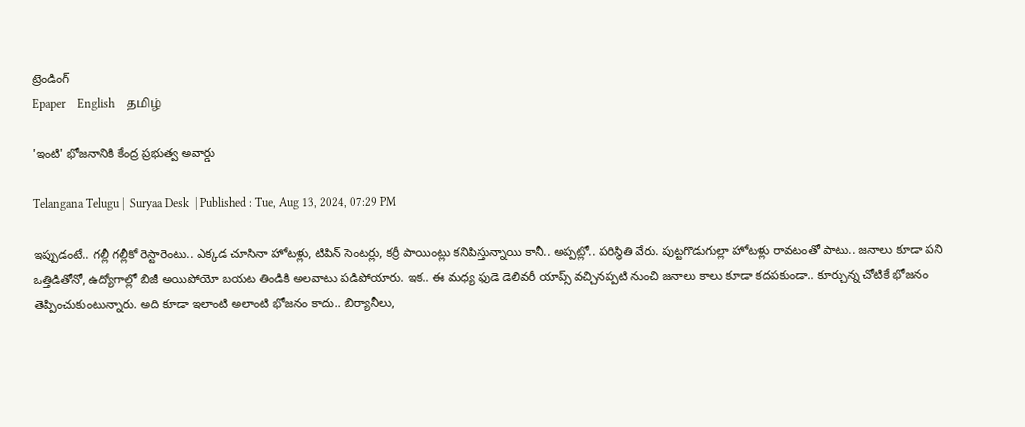ట్రెండింగ్
Epaper    English    தமிழ்

'ఇంటి' భోజనానికి కేంద్ర ప్రభుత్వ అవార్డు

Telangana Telugu |  Suryaa Desk  | Published : Tue, Aug 13, 2024, 07:29 PM

ఇప్పుడంటే.. గల్లీ గల్లీకో రెస్టారెంటు.. ఎక్కడ చూసినా హోటళ్లు, టిపిన్ సెంటర్లు, కర్రీ పాయింట్లు కనిపిస్తున్నాయి కానీ.. అప్పట్లో.. పరిస్థితి వేరు. పుట్టగొడుగుల్లా హోటళ్లు రావటంతో పాటు.. జనాలు కూడా పని ఒత్తిడితోనో, ఉద్యోగాల్లో బిజీ అయిపోయో బయట తిండికి అలవాటు పడిపోయారు. ఇక.. ఈ మధ్య ఫుడె డెలివరీ యాప్స్‌ వచ్చినప్పటి నుంచి జనాలు కాలు కూడా కదపకుండా.. కూర్చున్న చోటికే భోజనం తెప్పించుకుంటున్నారు. అది కూడా ఇలాంటి అలాంటి భోజనం కాదు.. బిర్యానీలు,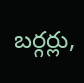బర్గర్లు,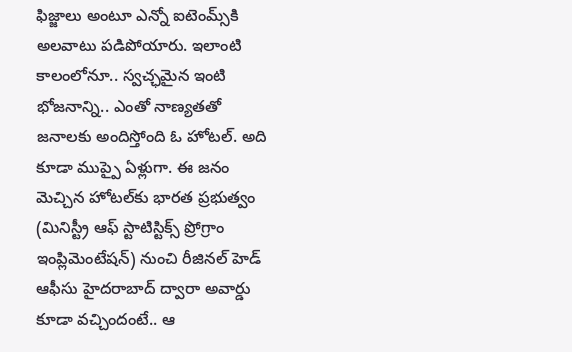ఫిజ్జాలు అంటూ ఎన్నో ఐటెంమ్స్‌కి అలవాటు పడిపోయారు. ఇలాంటి కాలంలోనూ.. స్వచ్ఛమైన ఇంటి భోజనాన్ని.. ఎంతో నాణ్యతతో జనాలకు అందిస్తోంది ఓ హోటల్. అది కూడా ముప్పై ఏళ్లుగా. ఈ జనం మెచ్చిన హోటల్‌కు భారత ప్రభుత్వం (మినిస్ట్రీ ఆఫ్‌ స్టాటిస్టిక్స్‌ ప్రోగ్రాం ఇంప్లిమెంటేషన్‌) నుంచి రీజినల్‌ హెడ్‌ ఆఫీసు హైదరాబాద్‌ ద్వారా అవార్డు కూడా వచ్చిందంటే.. ఆ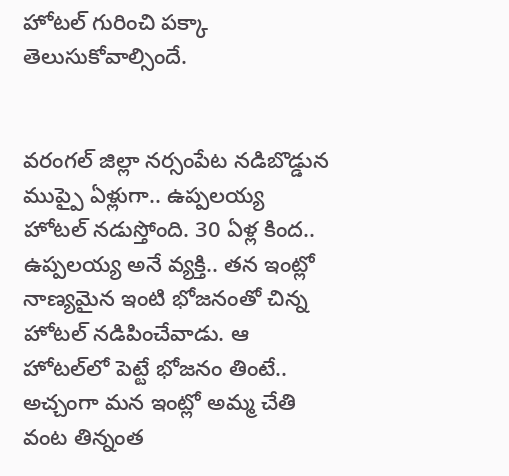హోటల్ గురించి పక్కా తెలుసుకోవాల్సిందే.


వరంగల్‌ జిల్లా నర్సంపేట నడిబొడ్డున ముప్పై ఏళ్లుగా.. ఉప్పలయ్య హోటల్ నడుస్తోంది. 30 ఏళ్ల కింద.. ఉప్పలయ్య అనే వ్యక్తి.. తన ఇంట్లో నాణ్యమైన ఇంటి భోజనంతో చిన్న హోటల్ నడిపించేవాడు. ఆ హోటల్‌లో పెట్టే భోజనం తింటే.. అచ్చంగా మన ఇంట్లో అమ్మ చేతి వంట తిన్నంత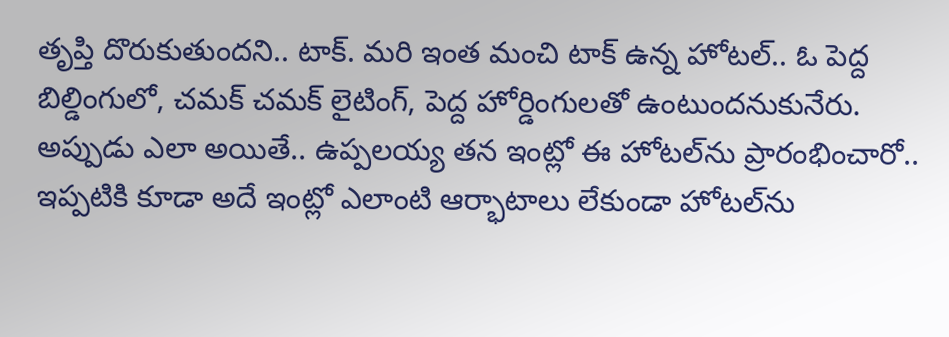తృప్తి దొరుకుతుందని.. టాక్. మరి ఇంత మంచి టాక్ ఉన్న హోటల్.. ఓ పెద్ద బిల్డింగులో, చమక్ చమక్ లైటింగ్, పెద్ద హోర్డింగులతో ఉంటుందనుకునేరు. అప్పుడు ఎలా అయితే.. ఉప్పలయ్య తన ఇంట్లో ఈ హోటల్‌ను ప్రారంభించారో.. ఇప్పటికి కూడా అదే ఇంట్లో ఎలాంటి ఆర్భాటాలు లేకుండా హోటల్‌ను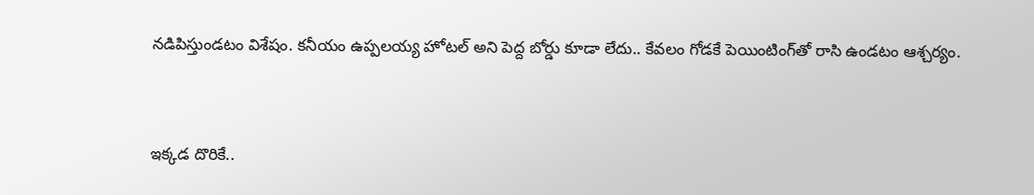నడిపిస్తుండటం విశేషం. కనీయం ఉప్పలయ్య హోటల్ అని పెద్ద బోర్డు కూడా లేదు.. కేవలం గోడకే పెయింటింగ్‌తో రాసి ఉండటం ఆశ్చర్యం.


ఇక్కడ దొరికే..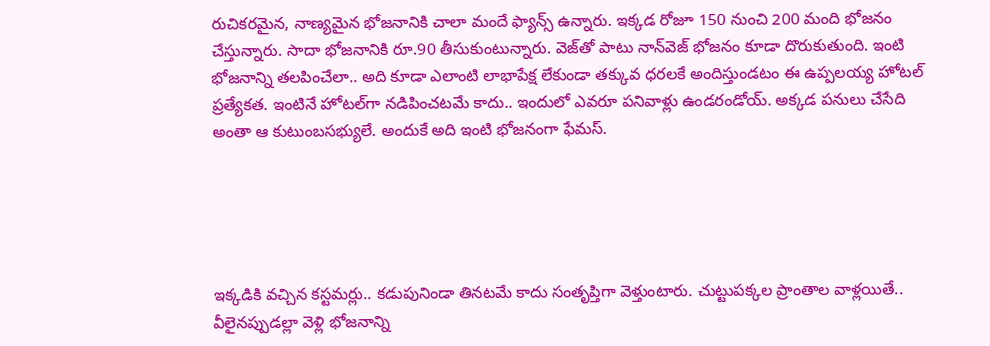రుచికరమైన, నాణ్యమైన భోజనానికి చాలా మందే ఫ్యాన్స్ ఉన్నారు. ఇక్కడ రోజూ 150 నుంచి 200 మంది భోజనం చేస్తున్నారు. సాదా భోజనానికి రూ.90 తీసుకుంటున్నారు. వెజ్‌‌తో పాటు నాన్‌వెజ్‌ భోజనం కూడా దొరుకుతుంది. ఇంటి భోజనాన్ని తలపించేలా.. అది కూడా ఎలాంటి లాభాపేక్ష లేకుండా తక్కువ ధరలకే అందిస్తుండటం ఈ ఉప్పలయ్య హోటల్ ప్రత్యేకత. ఇంటినే హోటల్‌గా నడిపించటమే కాదు.. ఇందులో ఎవరూ పనివాళ్లు ఉండరండోయ్. అక్కడ పనులు చేసేది అంతా ఆ కుటుంబసభ్యులే. అందుకే అది ఇంటి భోజనంగా ఫేమస్.





ఇక్కడికి వచ్చిన కస్టమర్లు.. కడుపునిండా తినటమే కాదు సంతృప్తిగా వెళ్తుంటారు. చుట్టుపక్కల ప్రాంతాల వాళ్లయితే.. వీలైనప్పుడల్లా వెళ్లి భోజనాన్ని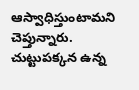ఆస్వాధిస్తుంటామని చెప్తున్నారు. చుట్టుపక్కన ఉన్న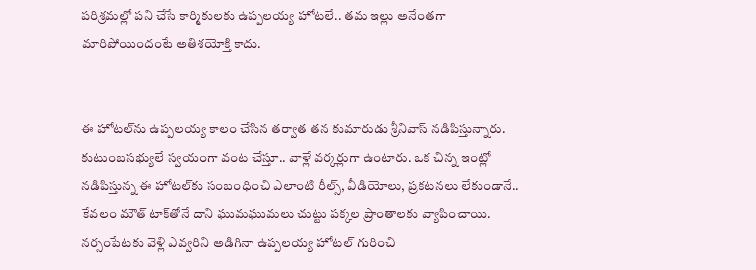పరిశ్రమల్లో పని చేసే కార్మికులకు ఉప్పలయ్య హోటలే.. తమ ఇల్లు అనేంతగా మారిపోయిందంటే అతిశయోక్తి కాదు.


ఈ హోటల్‌ను ఉప్పలయ్య కాలం చేసిన తర్వాత తన కుమారుడు శ్రీనివాస్ నడిపిస్తున్నారు. కుటుంబసభ్యులే స్వయంగా వంట చేస్తూ.. వాళ్లే వర్కర్లుగా ఉంటారు. ఒక చిన్న ఇంట్లో నడిపిస్తున్న ఈ హోటల్‌‌కు సంబంధించి ఎలాంటి రీల్స్, వీడియోలు, ప్రకటనలు లేకుండానే.. కేవలం మౌత్ టాక్‌తోనే దాని ఘుమఘుమలు చుట్టు పక్కల ప్రాంతాలకు వ్యాపించాయి. నర్సంపేటకు వెళ్లి ఎవ్వరిని అడిగినా ఉప్పలయ్య హోటల్ గురించి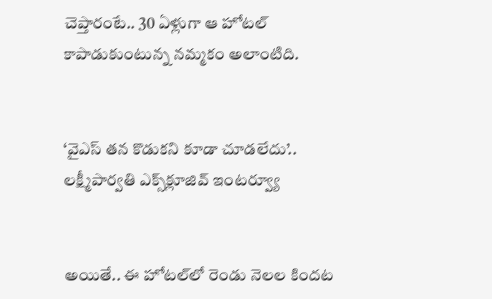చెప్తారంటే.. 30 ఏళ్లుగా ఆ హోటల్‌ కాపాడుకుంటున్న నమ్మకం అలాంటిది.


‘వైఎస్ తన కొడుకని కూడా చూడలేదు’.. లక్ష్మీపార్వతి ఎక్స్‌క్లూజివ్ ఇంటర్వ్యూ


అయితే.. ఈ హోటల్‌లో రెండు నెలల కిందట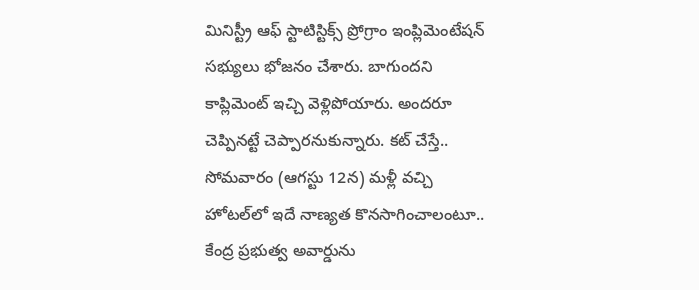మినిస్ట్రీ ఆఫ్‌ స్టాటిస్టిక్స్‌ ప్రోగ్రాం ఇంప్లిమెంటేషన్‌ సభ్యులు భోజనం చేశారు. బాగుందని కాప్లిమెంట్ ఇచ్చి వెళ్లిపోయారు. అందరూ చెప్పినట్టే చెప్పారనుకున్నారు. కట్ చేస్తే.. సోమవారం (ఆగస్టు 12న) మళ్లీ వచ్చి హోటల్‌లో ఇదే నాణ్యత కొనసాగించాలంటూ.. కేంద్ర ప్రభుత్వ అవార్డును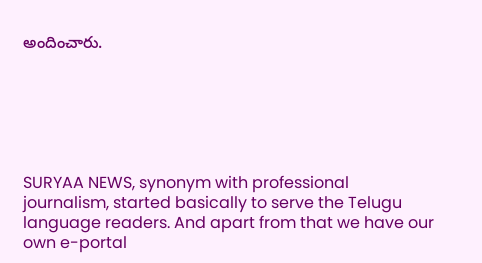అందించారు.






SURYAA NEWS, synonym with professional journalism, started basically to serve the Telugu language readers. And apart from that we have our own e-portal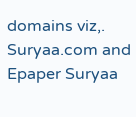domains viz,. Suryaa.com and Epaper Suryaa